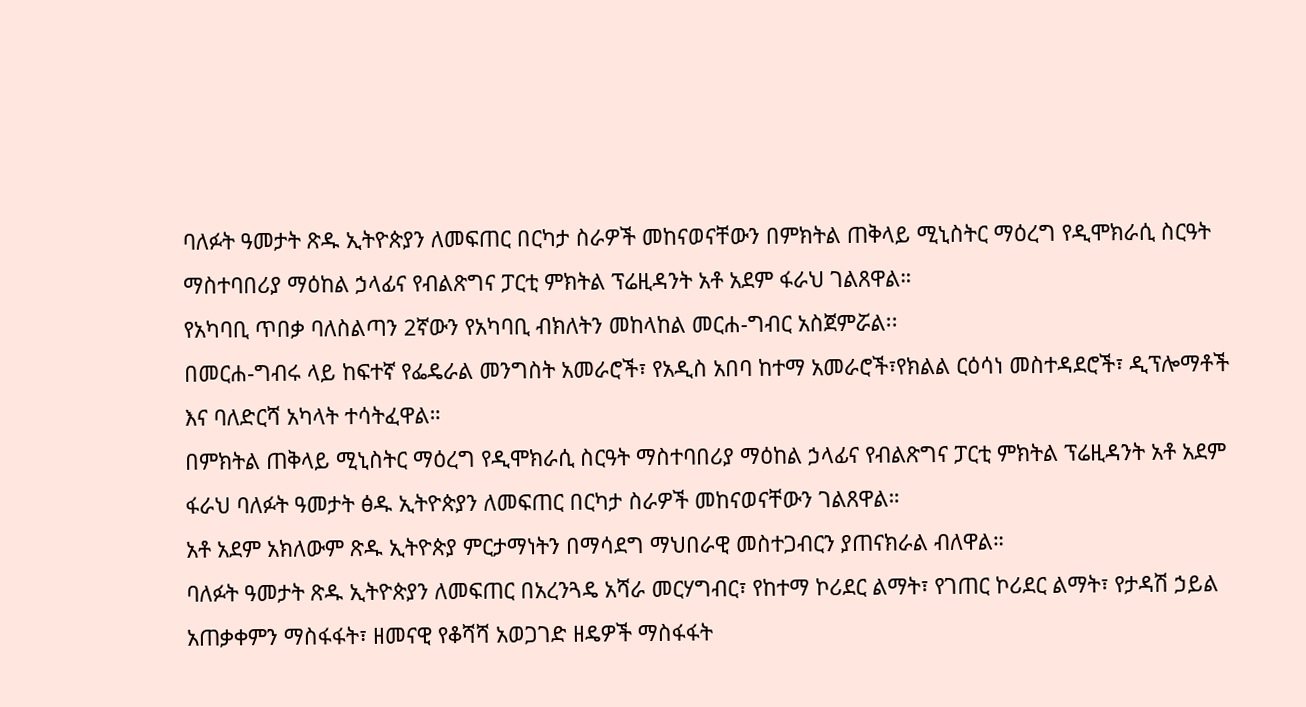ባለፉት ዓመታት ጽዱ ኢትዮጵያን ለመፍጠር በርካታ ስራዎች መከናወናቸውን በምክትል ጠቅላይ ሚኒስትር ማዕረግ የዲሞክራሲ ስርዓት ማስተባበሪያ ማዕከል ኃላፊና የብልጽግና ፓርቲ ምክትል ፕሬዚዳንት አቶ አደም ፋራህ ገልጸዋል።
የአካባቢ ጥበቃ ባለስልጣን 2ኛውን የአካባቢ ብክለትን መከላከል መርሐ-ግብር አስጀምሯል፡፡
በመርሐ-ግብሩ ላይ ከፍተኛ የፌዴራል መንግስት አመራሮች፣ የአዲስ አበባ ከተማ አመራሮች፣የክልል ርዕሳነ መስተዳደሮች፣ ዲፕሎማቶች እና ባለድርሻ አካላት ተሳትፈዋል።
በምክትል ጠቅላይ ሚኒስትር ማዕረግ የዲሞክራሲ ስርዓት ማስተባበሪያ ማዕከል ኃላፊና የብልጽግና ፓርቲ ምክትል ፕሬዚዳንት አቶ አደም ፋራህ ባለፉት ዓመታት ፅዱ ኢትዮጵያን ለመፍጠር በርካታ ስራዎች መከናወናቸውን ገልጸዋል።
አቶ አደም አክለውም ጽዱ ኢትዮጵያ ምርታማነትን በማሳደግ ማህበራዊ መስተጋብርን ያጠናክራል ብለዋል።
ባለፉት ዓመታት ጽዱ ኢትዮጵያን ለመፍጠር በአረንጓዴ አሻራ መርሃግብር፣ የከተማ ኮሪደር ልማት፣ የገጠር ኮሪደር ልማት፣ የታዳሽ ኃይል አጠቃቀምን ማስፋፋት፣ ዘመናዊ የቆሻሻ አወጋገድ ዘዴዎች ማስፋፋት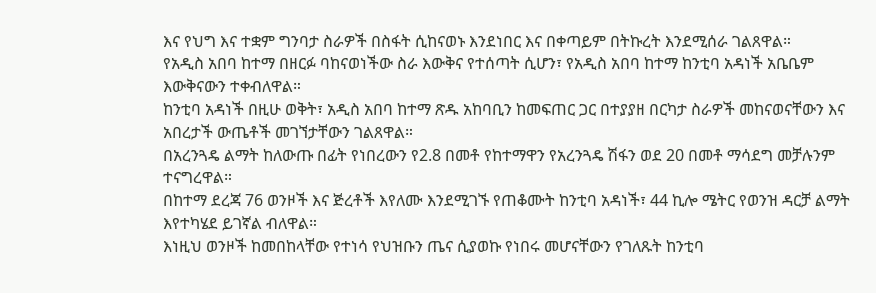እና የህግ እና ተቋም ግንባታ ስራዎች በስፋት ሲከናወኑ እንደነበር እና በቀጣይም በትኩረት እንደሚሰራ ገልጸዋል።
የአዲስ አበባ ከተማ በዘርፉ ባከናወነችው ስራ እውቅና የተሰጣት ሲሆን፣ የአዲስ አበባ ከተማ ከንቲባ አዳነች አቤቤም እውቅናውን ተቀብለዋል።
ከንቲባ አዳነች በዚሁ ወቅት፣ አዲስ አበባ ከተማ ጽዱ አከባቢን ከመፍጠር ጋር በተያያዘ በርካታ ስራዎች መከናወናቸውን እና አበረታች ውጤቶች መገኘታቸውን ገልጸዋል።
በአረንጓዴ ልማት ከለውጡ በፊት የነበረውን የ2.8 በመቶ የከተማዋን የአረንጓዴ ሽፋን ወደ 20 በመቶ ማሳደግ መቻሉንም ተናግረዋል።
በከተማ ደረጃ 76 ወንዞች እና ጅረቶች እየለሙ እንደሚገኙ የጠቆሙት ከንቲባ አዳነች፣ 44 ኪሎ ሜትር የወንዝ ዳርቻ ልማት እየተካሄደ ይገኛል ብለዋል።
እነዚህ ወንዞች ከመበከላቸው የተነሳ የህዝቡን ጤና ሲያወኩ የነበሩ መሆናቸውን የገለጹት ከንቲባ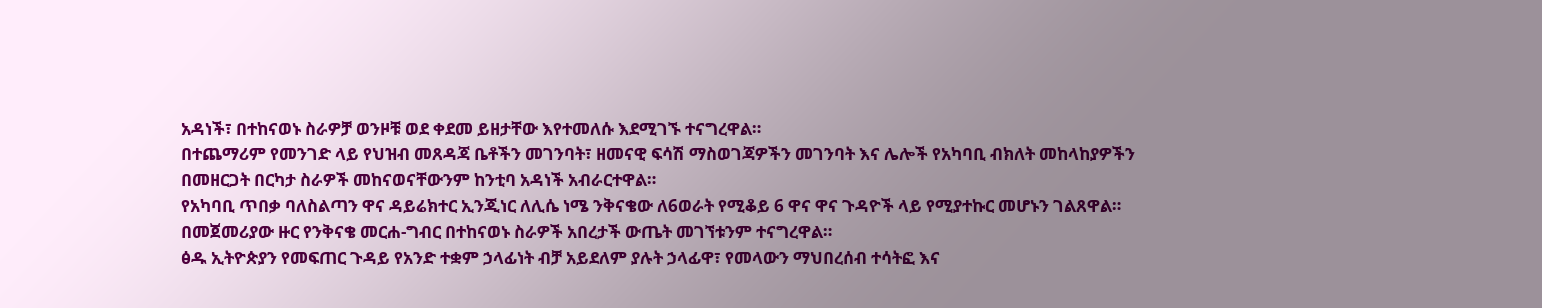አዳነች፣ በተከናወኑ ስራዎቻ ወንዞቹ ወደ ቀደመ ይዘታቸው እየተመለሱ እደሚገኙ ተናግረዋል።
በተጨማሪም የመንገድ ላይ የህዝብ መጸዳጃ ቤቶችን መገንባት፣ ዘመናዊ ፍሳሽ ማስወገጃዎችን መገንባት እና ሌሎች የአካባቢ ብክለት መከላከያዎችን በመዘርጋት በርካታ ስራዎች መከናወናቸውንም ከንቲባ አዳነች አብራርተዋል።
የአካባቢ ጥበቃ ባለስልጣን ዋና ዳይሬክተር ኢንጂነር ለሊሴ ነሜ ንቅናቄው ለ6ወራት የሚቆይ 6 ዋና ዋና ጉዳዮች ላይ የሚያተኩር መሆኑን ገልጸዋል።
በመጀመሪያው ዙር የንቅናቄ መርሐ-ግብር በተከናወኑ ስራዎች አበረታች ውጤት መገኘቱንም ተናግረዋል።
ፅዱ ኢትዮጵያን የመፍጠር ጉዳይ የአንድ ተቋም ኃላፊነት ብቻ አይደለም ያሉት ኃላፊዋ፣ የመላውን ማህበረሰብ ተሳትፎ እና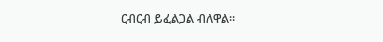ርብርብ ይፈልጋል ብለዋል።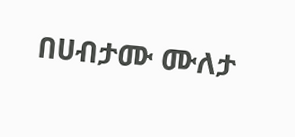በሀብታሙ ሙለታ